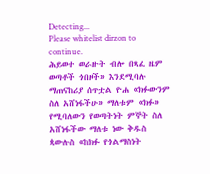Detecting...
Please whitelist dirzon to continue.
ሕይወተ ወራዙት ብሎ በጻፈ ዜም ወጣቶች ጎበዞች» እንደሚባሉ ማጠናከሪያ ሰጥቷል ዮሐ «ክፉውንም ስለ አሸነፋችሁ» ማለቱም «ክፉ» የሚባለውን የወጣትነት ምኞት ስለ አሸነፋችው ማለቱ ነው ቅዱስ ጳውሉስ «ከክፉ የጎልማስነት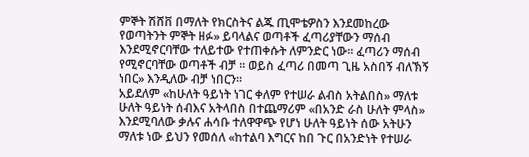ምኞት ሽሸቨ በማለት የክርስትና ልጁ ጢሞቴዎስን እንደመከረው የወጣትንት ምኞት ዘፉ» ይባላልና ወጣቶች ፈጣሪያቸውን ማሰብ እንደሚኖርባቸው ተለይተው የተጠቀሱት ለምንድር ነው። ፈጣሪን ማሰብ የሚኖርባቸው ወጣቶች ብቻ ። ወይስ ፈጣሪ በመጣ ጊዜ አስበኝ ብለኽኝ ነበር» እንዲለው ብቻ ነበርን።
አይደለም «ከሁለት ዓይነት ነገር ቀለም የተሠራ ልብስ አትልበስ» ማለቱ ሁለት ዓይነት ሰብእና አትላበስ በተጨማሪም «በአንድ ራስ ሁለት ምላስ» እንደሚባለው ቃሉና ሐሳቡ ተለዋዋጭ የሆነ ሁለት ዓይነት ሰው አትሁን ማለቱ ነው ይህን የመሰለ «ከተልባ እግርና ከበ ጉር በአንድነት የተሠራ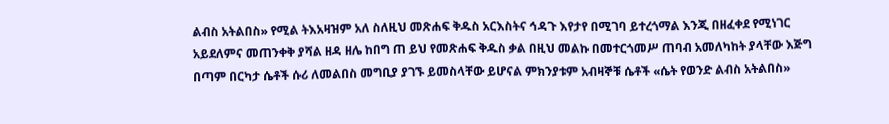ልብስ አትልበስ» የሚል ትእአዛዝም አለ ስለዚህ መጽሐፍ ቅዱስ አርእስትና ኅዳጉ እየታየ በሚገባ ይተረጎማል እንጂ በዘፈቀደ የሚነገር አይደለምና መጠንቀቅ ያሻል ዘዳ ዘሌ ከበግ ጠ ይህ የመጽሐፍ ቅዱስ ቃል በዚህ መልኩ በመተርጎመሥ ጠባብ አመለካከት ያላቸው እጅግ በጣም በርካታ ሴቶች ሱሪ ለመልበስ መግቢያ ያገኙ ይመስላቸው ይሆናል ምክንያቱም አብዛኞቹ ሴቶች «ሴት የወንድ ልብስ አትልበስ»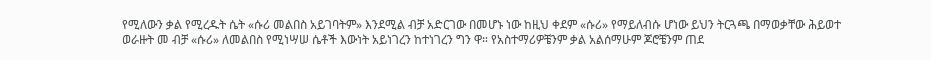የሚለውን ቃል የሚረዱት ሴት «ሱሪ መልበስ አይገባትም» እንደሚል ብቻ አድርገው በመሆኑ ነው ከዚህ ቀደም «ሱሪ» የማይለብሱ ሆነው ይህን ትርጓጫ በማወቃቸው ሕይወተ ወራዙት መ ብቻ «ሱሪ» ለመልበስ የሚነሣሠ ሴቶች እውነት አይነገረን ከተነገረን ግን ዋ። የአስተማሪዎቼንም ቃል አልሰማሁም ጆሮቼንም ጠደ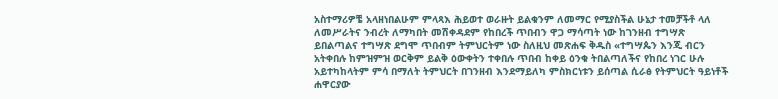አስተማሪዎቼ አላዘነበልሁም ምላጻእ ሕይወተ ወራዙት ይልቁንም ለመማር የሚያስችል ሁኔታ ተመቻችቶ ላለ ለመሥራትና ንብረት ለማካበት መሽቀዳደም የከበረች ጥበብን ዋጋ ማሳጣት ነው ከገንዘብ ተግሣጽ ይበልጣልና ተግሣጽ ደግሞ ጥበብም ትምህርትም ነው ስለዚህ መጽሐፍ ቅዱስ «ተግሣጴን እንጂ ብርን አትቀበሉ ከምዝምዝ ወርቅም ይልቅ ዕውቀትን ተቀበሉ ጥበብ ከቀይ ዕንቁ ትበልጣለችና የከበረ ነገር ሁሉ አይተካከላትም ምሳ በማለት ትምህርት በገንዘብ እንደማይለካ ምስክርነቱን ይሰጣል ሲራፅ የትምህርት ዓይነቶች ሐዋርያው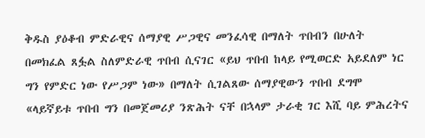ቅዱስ ያዕቆብ ምድራዊና ሰማያዊ ሥጋዊና መንፈሳዊ በማለት ጥበብን በሁለት በመክፈል ጸፏል ስለምድራዊ ጥበብ ሲናገር «ይህ ጥበብ ከላይ የሚወርድ አይደለም ነር ግን የምድር ነው የሥጋም ነው» በማለት ሲገልጸው ሰማያዊውን ጥበብ ደግሞ «ላይኛይቱ ጥበብ ግን በመጀመሪያ ንጽሕት ናቸ በኋላም ታራቂ ገር እሺ ባይ ምሕረትና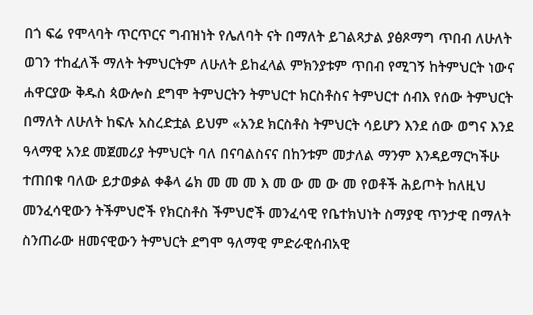በጎ ፍሬ የሞላባት ጥርጥርና ግብዝነት የሌለባት ናት በማለት ይገልጻታል ያፅጾማግ ጥበብ ለሁለት ወገን ተከፈለች ማለት ትምህርትም ለሁለት ይከፈላል ምክንያቱም ጥበብ የሚገኝ ከትምህርት ነውና ሐዋርያው ቅዱስ ጳውሎስ ደግሞ ትምህርትን ትምህርተ ክርስቶስና ትምህርተ ሰብእ የሰው ትምህርት በማለት ለሁለት ከፍሉ አስረድቷል ይህም «አንደ ክርስቶስ ትምህርት ሳይሆን እንደ ሰው ወግና እንደ ዓላማዊ አንደ መጀመሪያ ትምህርት ባለ በናባልስናና በከንቱም መታለል ማንም እንዳይማርካችሁ ተጠበቁ ባለው ይታወቃል ቀቆላ ሬክ መ መ መ እ መ ው መ ው መ የወቶች ሕይጦት ከለዚህ መንፈሳዊውን ትችምህሮች የክርስቶስ ችምህሮች መንፈሳዊ የቤተክህነት ስማያዊ ጥንታዊ በማለት ስንጠራው ዘመናዊውን ትምህርት ደግሞ ዓለማዊ ምድራዊሰብአዊ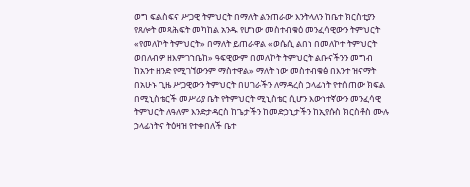ወግ ፍልስፍና ሥጋዊ ትምህርት በማለት ልንጠራው እንትላለን ከቤተ ክርስቲያን የጸሎት መጻሕፍት መካከል አንዱ የሆነው መስተብቁዕ መንፈሳዊውን ትምህርት «የመለኮት ትምህርት» በማለት ይጠራዋል «ወሴሲ ልበነ በመለኮተ ትምህርት ወበለብዎ ዘእምገኀቤከ» ዓፍዊውም በመለኮት ትምህርት ልቡናችንን መግብ ከአንተ ዘንድ የሚገኘውንም ማስተዋል» ማለት ነው መስተብቁፅ በእንተ ዝናማት በአሁኑ ጊዜ ሥጋዊውን ትምህርት በሀገራችን ለማዳረስ ኃላፊነት የተሰጠው ክፍል በሚኒስቴርች መሥሪያ ቤት የትምህርት ሚኒስቴር ሲሆን እውነተኛውን መንፈሳዊ ትምህርት ለዓለም እንድታዳርስ ከጌታችን ከመድኃኒታችን ከኢየሱስ ክርስቶስ ሙሉ ኃላፊነትና ትዕዛዝ የተቀበለች ቤተ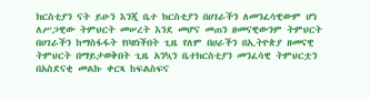ክርስቲያን ናት ይሁን እንጂ ቤተ ክርስቲያን በሀገራችን ለመንፈሳዊውም ሆነ ለሥጋዊው ትምህርት መሠረት እንደ መሆና መጠን ዘመናዊውንም ትምህርት በሀገራችን ከማስፋፋት የቦዘነችበት ጊዜ የለም በሀራችን በኢትዮጵያ ዘመናዊ ትምህርት በማይታወቅበት ጊዜ አንኳን ቤተክርስቲያን መንፈሳዊ ትምህርቷን በአስደናቂ መልኩ ቀርጻ ከፍልስፍና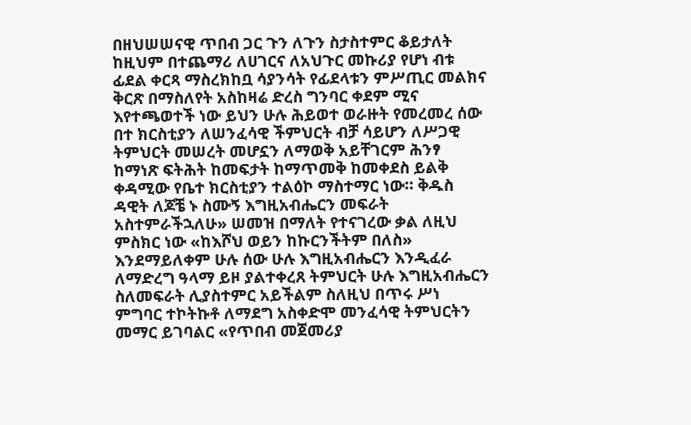በዘህሠሠናዊ ጥበብ ጋር ጉን ለጉን ስታስተምር ቆይታለት ከዚህም በተጨማሪ ለሀገርና ለአህጉር መኩሪያ የሆነ ብቱ ፊደል ቀርጻ ማስረክከቧ ሳያንሳት የፊደላቱን ምሥጢር መልክና ቅርጽ በማስለየት አስከዛሬ ድረስ ግንባር ቀደም ሚና እየተጫወተች ነው ይህን ሁሉ ሕይወተ ወራዙት የመረመረ ሰው በተ ክርስቲያን ለሠንፈሳዊ ችምህርት ብቻ ሳይሆን ለሥጋዊ ትምህርት መሠረት መሆኗን ለማወቅ አይቸገርም ሕንፃ ከማነጽ ፍትሕት ከመፍታት ከማጥመቅ ከመቀደስ ይልቅ ቀዳሚው የቤተ ክርስቲያን ተልዕኮ ማስተማር ነው። ቅዱስ ዳዊት ለጆቼ ኑ ስሙኝ እግዚአብሔርን መፍራት አስተምራችኋለሁ» ሠመዝ በማለት የተናገረው ቃል ለዚህ ምስክር ነው «ከእሾህ ወይን ከኩርንችትም በለስ» እንደማይለቀም ሁሉ ሰው ሁሉ እግዚአብሔርን እንዲፈራ ለማድረግ ዓላማ ይዞ ያልተቀረጸ ትምህርት ሁሉ እግዚአብሔርን ስለመፍራት ሊያስተምር አይችልም ስለዚህ በጥሩ ሥነ ምግባር ተኮትኩቶ ለማደግ አስቀድሞ መንፈሳዊ ትምህርትን መማር ይገባልር «የጥበብ መጀመሪያ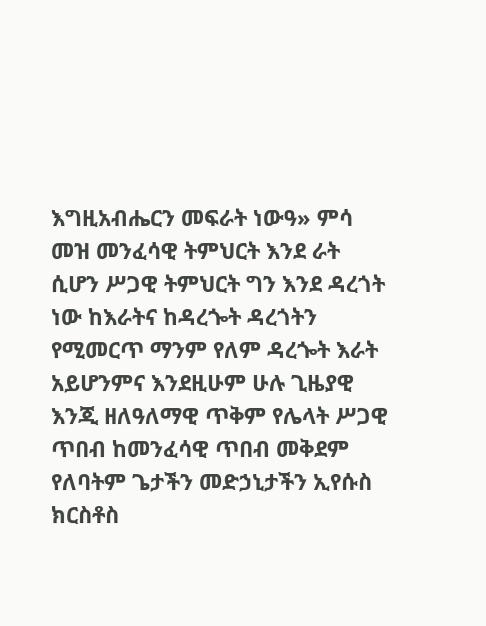እግዚአብሔርን መፍራት ነውዓ» ምሳ መዝ መንፈሳዊ ትምህርት እንደ ራት ሲሆን ሥጋዊ ትምህርት ግን እንደ ዳረጎት ነው ከእራትና ከዳረጐት ዳረጎትን የሚመርጥ ማንም የለም ዳረጐት እራት አይሆንምና እንደዚሁም ሁሉ ጊዜያዊ እንጂ ዘለዓለማዊ ጥቅም የሌላት ሥጋዊ ጥበብ ከመንፈሳዊ ጥበብ መቅደም የለባትም ጌታችን መድኃኒታችን ኢየሱስ ክርስቶስ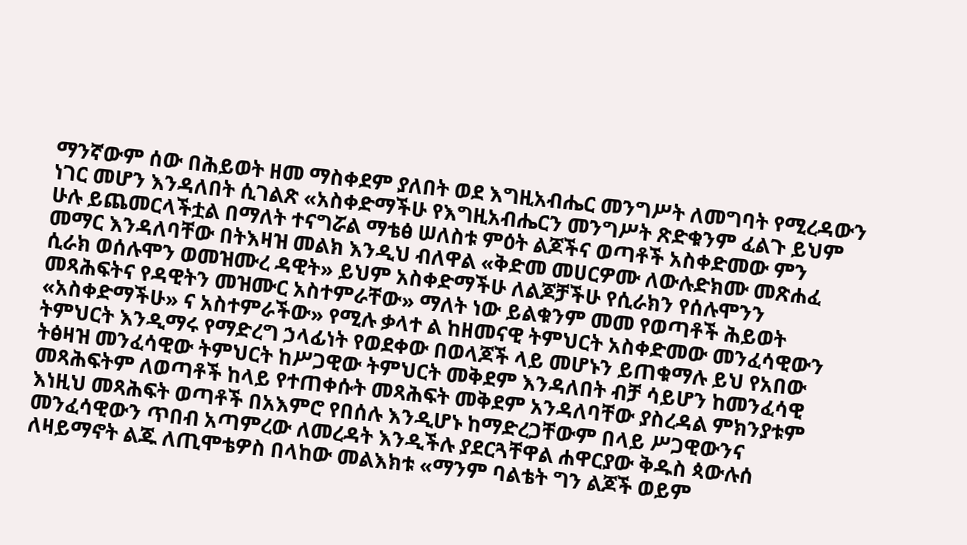ማንኛውም ሰው በሕይወት ዘመ ማስቀደም ያለበት ወደ እግዚአብሔር መንግሥት ለመግባት የሚረዳውን ነገር መሆን እንዳለበት ሲገልጽ «አስቀድማችሁ የእግዚአብሔርን መንግሥት ጽድቁንም ፈልጉ ይህም ሁሉ ይጨመርላችቷል በማለት ተናግሯል ማቴፅ ሠለስቱ ምዕት ልጆችና ወጣቶች አስቀድመው ምን መማር እንዳለባቸው በትእዛዝ መልክ እንዲህ ብለዋል «ቅድመ መሀርዎሙ ለውሉድክሙ መጽሐፈ ሲራክ ወሰሉሞን ወመዝሙረ ዳዊት» ይህም አስቀድማችሁ ለልጆቻችሁ የሲራክን የሰሉሞንን መጻሕፍትና የዳዊትን መዝሙር አስተምራቸው» ማለት ነው ይልቁንም መመ የወጣቶች ሕይወት «አስቀድማችሁ» ና አስተምራችው» የሚሉ ቃላተ ል ከዘመናዊ ትምህርት አስቀድመው መንፈሳዊውን ትምህርት እንዲማሩ የማድረግ ኃላፊነት የወደቀው በወላጆች ላይ መሆኑን ይጠቁማሉ ይህ የአበው ትፅዛዝ መንፈሳዊው ትምህርት ከሥጋዊው ትምህርት መቅደም እንዳለበት ብቻ ሳይሆን ከመንፈሳዊ መጻሕፍትም ለወጣቶች ከላይ የተጠቀሱት መጻሕፍት መቅደም አንዳለባቸው ያስረዳል ምክንያቱም እነዚህ መጻሕፍት ወጣቶች በአእምሮ የበሰሉ እንዲሆኑ ከማድረጋቸውም በላይ ሥጋዊውንና መንፈሳዊውን ጥበብ አጣምረው ለመረዳት እንዲችሉ ያደርጓቸዋል ሐዋርያው ቅዱስ ጳውሉሰ ለዛይማኖት ልጁ ለጢሞቴዎስ በላከው መልእክቱ «ማንም ባልቴት ግን ልጆች ወይም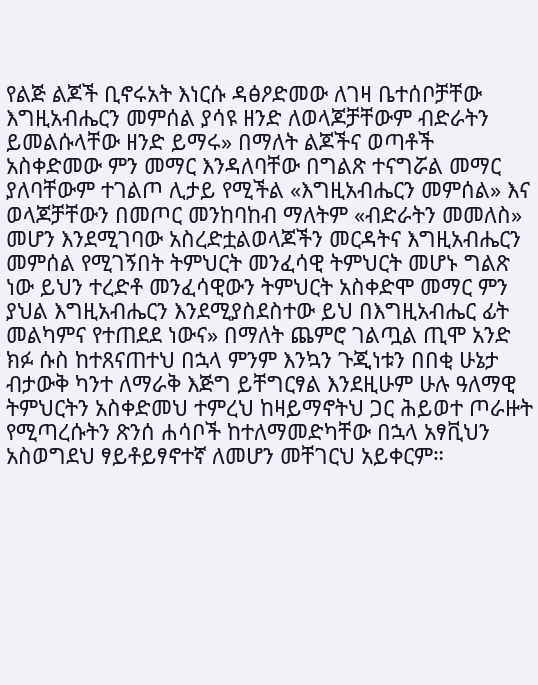የልጅ ልጆች ቢኖሩአት እነርሱ ዳፅዖድመው ለገዛ ቤተሰቦቻቸው እግዚአብሔርን መምሰል ያሳዩ ዘንድ ለወላጆቻቸውም ብድራትን ይመልሱላቸው ዘንድ ይማሩ» በማለት ልጆችና ወጣቶች አስቀድመው ምን መማር እንዳለባቸው በግልጽ ተናግሯል መማር ያለባቸውም ተገልጦ ሊታይ የሚችል «እግዚአብሔርን መምሰል» እና ወላጆቻቸውን በመጦር መንከባከብ ማለትም «ብድራትን መመለስ» መሆን እንደሚገባው አስረድቷልወላጆችን መርዳትና እግዚአብሔርን መምሰል የሚገኝበት ትምህርት መንፈሳዊ ትምህርት መሆኑ ግልጽ ነው ይህን ተረድቶ መንፈሳዊውን ትምህርት አስቀድሞ መማር ምን ያህል እግዚአብሔርን እንደሚያስደስተው ይህ በእግዚአብሔር ፊት መልካምና የተጠደደ ነውና» በማለት ጨምሮ ገልጧል ጢሞ አንድ ክፉ ሱስ ከተጸናጠተህ በኋላ ምንም እንኳን ጉጂነቱን በበቂ ሁኔታ ብታውቅ ካንተ ለማራቅ እጅግ ይቸግርፃል እንደዚሁም ሁሉ ዓለማዊ ትምህርትን አስቀድመህ ተምረህ ከዛይማኖትህ ጋር ሕይወተ ጦራዙት የሚጣረሱትን ጽንሰ ሐሳቦች ከተለማመድካቸው በኋላ አፃቪህን አስወግደህ ፃይቶይፃኖተኛ ለመሆን መቸገርህ አይቀርም።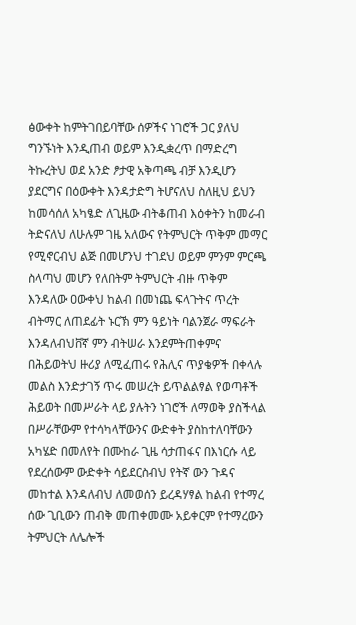ፅውቀት ከምትገበይባቸው ሰዎችና ነገሮች ጋር ያለህ ግንኙነት እንዲጠብ ወይም እንዲቋረጥ በማድረግ ትኩረትህ ወደ አንድ ፆታዊ አቅጣጫ ብቻ እንዲሆን ያደርግና በዕውቀት እንዳታድግ ትሆናለህ ስለዚህ ይህን ከመሳሰለ አካፄድ ለጊዜው ብትቆጠብ እዕቀትን ከመራብ ትድናለህ ለሁሉም ገዜ አለውና የትምህርት ጥቅም መማር የሚኖርብህ ልጅ በመሆንህ ተገደህ ወይም ምንም ምርጫ ስላጣህ መሆን የለበትም ትምህርት ብዙ ጥቅም እንዳለው ዐውቀህ ከልብ በመነጨ ፍላጉትና ጥረት ብትማር ለጠደፊት ኑርኽ ምን ዓይነት ባልንጀራ ማፍራት እንዳለብህቨኛ ምን ብትሠራ እንደምትጠቀምና በሕይወትህ ዙሪያ ለሚፈጠሩ የሕሊና ጥያቄዎች በቀላሉ መልስ እንድታገኝ ጥሩ መሠረት ይጥልልፃል የወጣቶች ሕይወት በመሥራት ላይ ያሉትን ነገሮች ለማወቅ ያስችላል በሥራቸውም የተሳካላቸውንና ውድቀት ያስከተለባቸውን አካሄድ በመለየት በሙከራ ጊዜ ሳታጠፋና በእነርሱ ላይ የደረሰውም ውድቀት ሳይደርስብህ የትኛ ውን ጉዳና መከተል እንዳለብህ ለመወሰን ይረዳሃፃል ከልብ የተማረ ሰው ጊቢውን ጠብቅ መጠቀመሙ አይቀርም የተማረውን ትምህርት ለሌሎች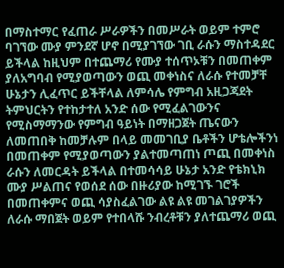በማስተማር የፈጠራ ሥራዎችን በመሥራት ወይም ተምሮ ባገኘው ሙያ ምንደኛ ሆኖ በሚያገኘው ገቢ ራሱን ማስተዳደር ይችላል ከዚህም በተጨማሪ የሙያ ተሰጥኦቹን በመጠቀም ያለአግባብ የሚያወጣውን ወጪ መቀነስና ለራሱ የተመቻቸ ሁኔታን ሊፈጥር ይችቸላል ለምሳሌ የምግብ አዚጋጃደት ትምህርትን የተከታተለ አንድ ሰው የሚፈልገውንና የሚስማማንው የምግብ ዓይነት በማዘጋጀት ጤናውን ለመጠበቅ ከመቻሉም በላይ መመገቢያ ቤቶችን ሆቴሎችንነ በመጠቀም የሚያወጣውን ያልተመጣጠነ ጦጪ በመቀነስ ራሱን ለመርዳት ይችላል በተመሳሳይ ሁኔታ አንድ የቴክኒክ ሙያ ሥልጠና የወሰደ ሰው በዙሪያው ከሚገኙ ገሮች በመጠቀምና ወጪ ሳያስፈልገው ልዩ ልዩ መገልገያዎችን ለራሱ ማበጀት ወይም የተበላሹ ንብረቶቹን ያለተጨማሪ ወጪ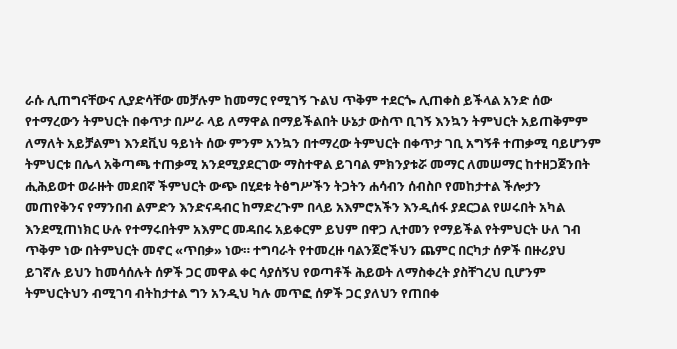ራሱ ሊጠግናቸውና ሊያድሳቸው መቻሉም ከመማር የሚገኝ ጉልህ ጥቅም ተደርጐ ሊጠቀስ ይችላል አንድ ሰው የተማረውን ትምህርት በቀጥታ በሥራ ላይ ለማዋል በማይችልበት ሁኔታ ውስጥ ቢገኝ እንኳን ትምህርት አይጠቅምም ለማለት አይቻልምነ እንደቪህ ዓይነት ሰው ምንም አንኳን በተማረው ትምህርት በቀጥታ ገቢ አግኝቶ ተጠቃሚ ባይሆንም ትምህርቱ በሌላ አቅጣጫ ተጠቃሚ አንደሚያደርገው ማስተዋል ይገባል ምክንያቱሯ መማር ለመሠማር ከተዘጋጀንበት ሒሕይወተ ወራዙት መደበኛ ችምህርት ውጭ በሂደቱ ትፅግሥችን ትጋትን ሐሳብን ሰብስቦ የመከታተል ችሎታን መጠየቅንና የማንበብ ልምድን እንድናዳብር ከማድረጉም በላይ አእምሮአችን እንዲሰፋ ያደርጋል የሠሩበት አካል እንደሚጠነክር ሁሉ የተማሩበትም አእምር መዳበሩ አይቀርም ይህም በዋጋ ሊተመን የማይችል የትምህርት ሁለ ገብ ጥቅም ነው በትምህርት መኖር «ጥበቃ» ነው። ተግባራት የተመረዙ ባልንጀሮችህን ጨምር በርካታ ሰዎች በዙሪያህ ይገኛሉ ይህን ከመሳሰሉት ሰዎች ጋር መዋል ቀር ሳያሰኝህ የወጣቶች ሕይወት ለማስቀረት ያስቸገረህ ቢሆንም ትምህርትህን ብሚገባ ብትከታተል ግን አንዲህ ካሉ መጥፎ ሰዎች ጋር ያለህን የጠበቀ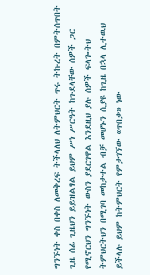ግንኙነት ቀስ በቀስ ለመቅረፍ ትችላለህ ለትምህርት ጥሩ ትኩረት በምትሰጥበት ጊዜ ሰፊ ጊዜህን ይይዝልፃል ይህም ሥነ ሥርዓት ከጉደላቸው ሰዎች ጋር የሚኖርህን ግንኙነት ውስን ያደርገዋል እንደዚህ ያሉ ሰዎች ፍላጐትህ ትምህርትህን በሚገባ መከታተል ብቻ መሆኑን ሲያዩ ከጊዜ በኋላ ሊተዉህ ይችላሉ ይህም ከትምህርት የምታገኘው «ጥበቃ» ነው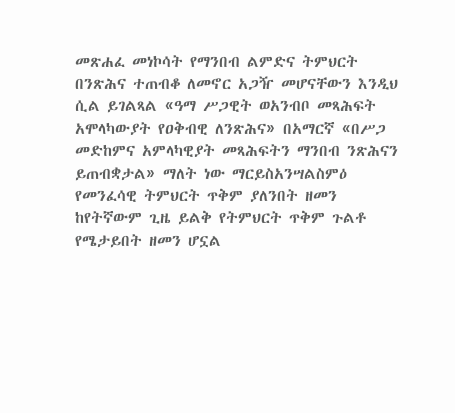መጽሐፈ መነኮሳት የማንበብ ልምድና ትምህርት በንጽሕና ተጠብቆ ለመኖር አጋዥ መሆናቸውን እንዲህ ሲል ይገልጻል «ዓማ ሥጋዊት ወአንብቦ መጻሕፍት አሞላካውያት የዐቅብዊ ለንጽሕና» በአማርኛ «በሥጋ መድከምና አምላካዊያት መጻሕፍትን ማንበብ ንጽሕናን ይጠብቋታል» ማለት ነው ማርይስአንሣልስምዕ የመንፈሳዊ ትምህርት ጥቅም ያለንበት ዘመን ከየትኛውም ጊዜ ይልቅ የትምህርት ጥቅም ጉልቶ የሜታይበት ዘመን ሆኗል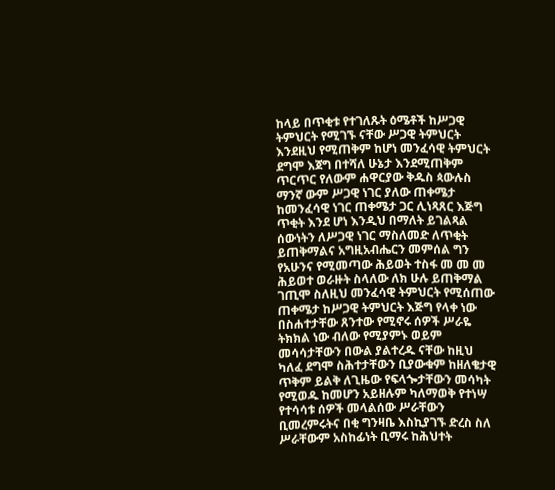ከላይ በጥቂቱ የተገለጹት ዕሜቶች ከሥጋዊ ትምህርት የሚገኙ ናቸው ሥጋዊ ትምህርት እንደዚህ የሚጠቅም ከሆነ መንፈሳዊ ትምህርት ደግሞ እጀግ በተሻለ ሁኔታ እንደሚጠቅም ጥርጥር የለውም ሐዋርያው ቅዱስ ጳውሉስ ማንኛ ውም ሥጋዊ ነገር ያለው ጠቀሜታ ከመንፈሳዊ ነገር ጠቀሜታ ጋር ሊነጻጸር እጅግ ጥቂት እንደ ሆነ እንዲህ በማለት ይገልጻል ሰውነትን ለሥጋዊ ነገር ማስለመድ ለጥቂት ይጠቅማልና አግዚአብሔርን መምሰል ግን የአሁንና የሚመጣው ሕይወት ተስፋ መ መ መ ሕይወተ ወራዙት ስላለው ለክ ሁሉ ይጠቅማል ገጢሞ ስለዚህ መንፈሳዊ ትምህርት የሚሰጠው ጠቀሜታ ከሥጋዊ ትምህርት እጅግ የላቀ ነው በስሐተታቸው ጸንተው የሚኖሩ ሰዎች ሥራዬ ትክክል ነው ብለው የሚያምኑ ወይም መሳሳታቸውን በውል ያልተረዱ ናቸው ከዚህ ካለፈ ደግሞ ስሕተታቸውን ቢያውቁም ከዘለቄታዊ ጥቅም ይልቅ ለጊዜው የፍላጐታቸውን መሳካት የሚወዱ ከመሆን አይዘሉም ካለማወቅ የተነሣ የተሳሳቱ ሰዎች መላልሰው ሥራቸውን ቢመረምሩትና በቂ ግንዛቤ እስኪያገኙ ድረስ ስለ ሥራቸውም አስከፊነት ቢማሩ ከሕህተት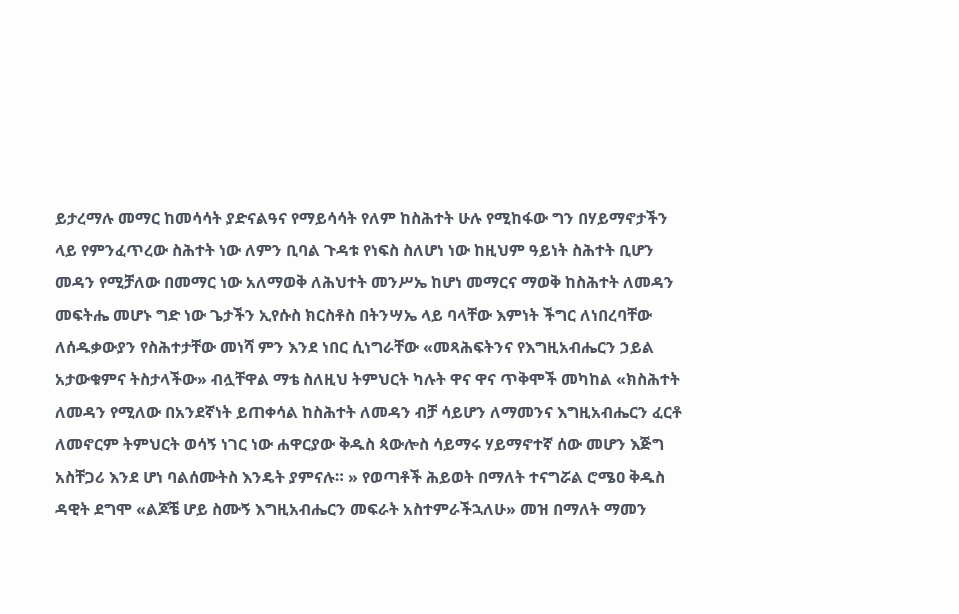ይታረማሉ መማር ከመሳሳት ያድናልዓና የማይሳሳት የለም ከስሕተት ሁሉ የሚከፋው ግን በሃይማኖታችን ላይ የምንፈጥረው ስሕተት ነው ለምን ቢባል ጉዳቱ የነፍስ ስለሆነ ነው ከዚህም ዓይነት ስሕተት ቢሆን መዳን የሚቻለው በመማር ነው አለማወቅ ለሕህተት መንሥኤ ከሆነ መማርና ማወቅ ከስሕተት ለመዳን መፍትሔ መሆኑ ግድ ነው ጌታችን ኢየሱስ ክርስቶስ በትንሣኤ ላይ ባላቸው እምነት ችግር ለነበረባቸው ለሰዱቃውያን የስሕተታቸው መነሻ ምን እንደ ነበር ሲነግራቸው «መጻሕፍትንና የእግዚአብሔርን ኃይል አታውቁምና ትስታላችው» ብሏቸዋል ማቴ ስለዚህ ትምህርት ካሉት ዋና ዋና ጥቅሞች መካከል «ክስሕተት ለመዳን የሚለው በአንደኛነት ይጠቀሳል ከስሕተት ለመዳን ብቻ ሳይሆን ለማመንና እግዚአብሔርን ፈርቶ ለመኖርም ትምህርት ወሳኝ ነገር ነው ሐዋርያው ቅዱስ ጳውሎስ ሳይማሩ ሃይማኖተኛ ሰው መሆን እጅግ አስቸጋሪ እንደ ሆነ ባልሰሙትስ እንዴት ያምናሉ። » የወጣቶች ሕይወት በማለት ተናግሯል ሮሜዐ ቅዱስ ዳዊት ደግሞ «ልጆቼ ሆይ ስሙኝ እግዚአብሔርን መፍራት አስተምራችኋለሁ» መዝ በማለት ማመን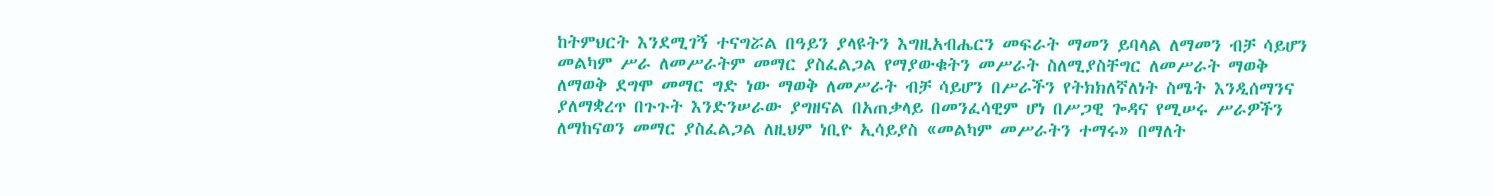ከትምህርት እንደሚገኝ ተናግሯል በዓይን ያላዩትን እግዚአብሔርን መፍራት ማመን ይባላል ለማመን ብቻ ሳይሆን መልካም ሥራ ለመሥራትም መማር ያስፈልጋል የማያውቁትን መሥራት ስለሚያስቸግር ለመሥራት ማወቅ ለማወቅ ደግሞ መማር ግድ ነው ማወቅ ለመሥራት ብቻ ሳይሆን በሥራችን የትክክለኛለነት ስሜት እንዲሰማንና ያለማቋረጥ በጉጉት እንድንሠራው ያግዘናል በአጠቃላይ በመንፈሳዊም ሆነ በሥጋዊ ጐዳና የሚሠሩ ሥራዎችን ለማከናወን መማር ያስፈልጋል ለዚህም ነቢዮ ኢሳይያስ «መልካም መሥራትን ተማሩ» በማለት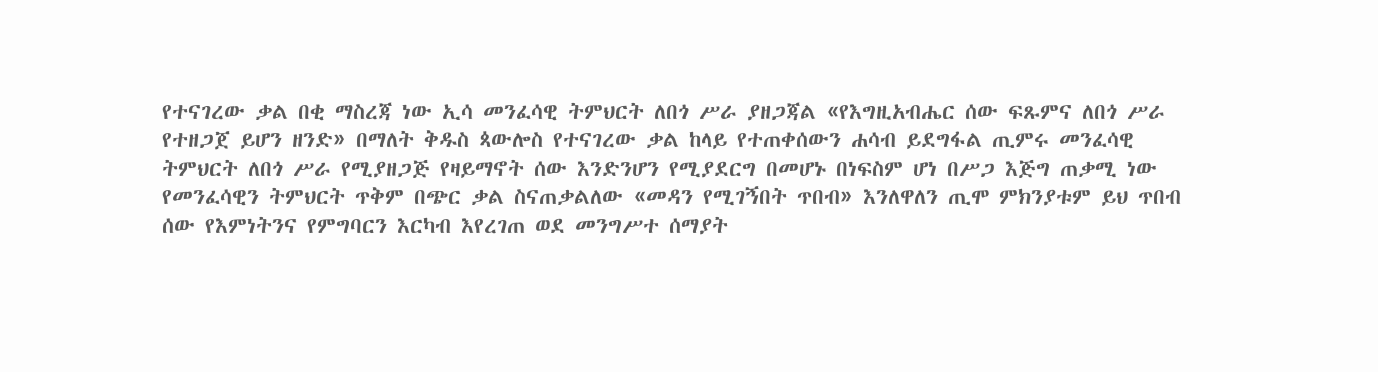የተናገረው ቃል በቂ ማስረጃ ነው ኢሳ መንፈሳዊ ትምህርት ለበጎ ሥራ ያዘጋጃል «የእግዚአብሔር ሰው ፍጹምና ለበጎ ሥራ የተዘጋጀ ይሆን ዘንድ» በማለት ቅዱስ ጳውሎስ የተናገረው ቃል ከላይ የተጠቀሰውን ሐሳብ ይደግፋል ጢምሩ መንፈሳዊ ትምህርት ለበጎ ሥራ የሚያዘጋጅ የዛይማኖት ሰው እንድንሆን የሚያደርግ በመሆኑ በነፍስም ሆነ በሥጋ እጅግ ጠቃሚ ነው የመንፈሳዊን ትምህርት ጥቅም በጭር ቃል ስናጠቃልለው «መዳን የሚገኝበት ጥበብ» እንለዋለን ጢሞ ምክንያቱም ይህ ጥበብ ሰው የእምነትንና የምግባርን እርካብ እየረገጠ ወደ መንግሥተ ሰማያት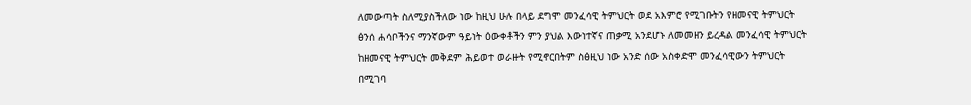ለመውጣት ስለሚያስችለው ነው ከዚህ ሁሉ በላይ ደግሞ መንፈሳዊ ትምህርት ወደ አእምሮ የሚገቡትን የዘመናዊ ትምህርት ፅንሰ ሐሳቦችንና ማንኛውም ዓይነት ዕውቀቶችን ምን ያህል እውነተኛና ጠቃሚ አንደሆኑ ለመመዘን ይረዳል መንፈሳዊ ትምህርት ከዘመናዊ ትምህርት መቅደም ሕይወተ ወራዙት የሚኖርበትም ስፅዚህ ነው አንድ ሰው አስቀድሞ መንፈሳዊውን ትምህርት በሚገባ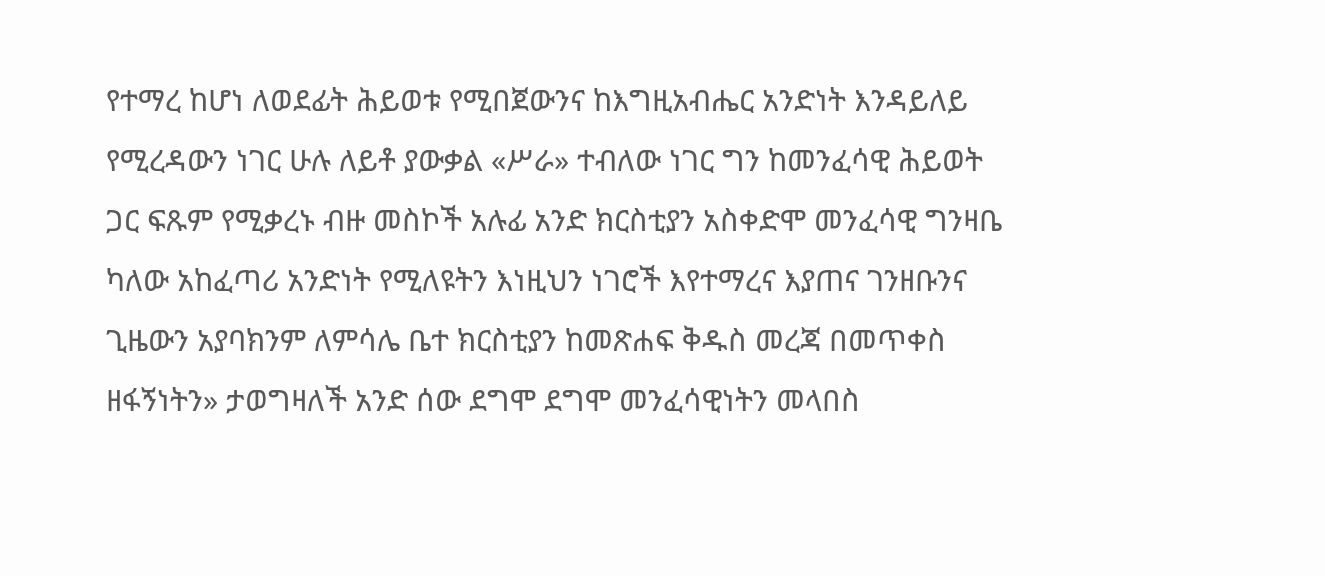የተማረ ከሆነ ለወደፊት ሕይወቱ የሚበጀውንና ከእግዚአብሔር አንድነት እንዳይለይ የሚረዳውን ነገር ሁሉ ለይቶ ያውቃል «ሥራ» ተብለው ነገር ግን ከመንፈሳዊ ሕይወት ጋር ፍጹም የሚቃረኑ ብዙ መስኮች አሉፊ አንድ ክርስቲያን አስቀድሞ መንፈሳዊ ግንዛቤ ካለው አከፈጣሪ አንድነት የሚለዩትን እነዚህን ነገሮች እየተማረና እያጠና ገንዘቡንና ጊዜውን አያባክንም ለምሳሌ ቤተ ክርስቲያን ከመጽሐፍ ቅዱስ መረጃ በመጥቀስ ዘፋኝነትን» ታወግዛለች አንድ ሰው ደግሞ ደግሞ መንፈሳዊነትን መላበስ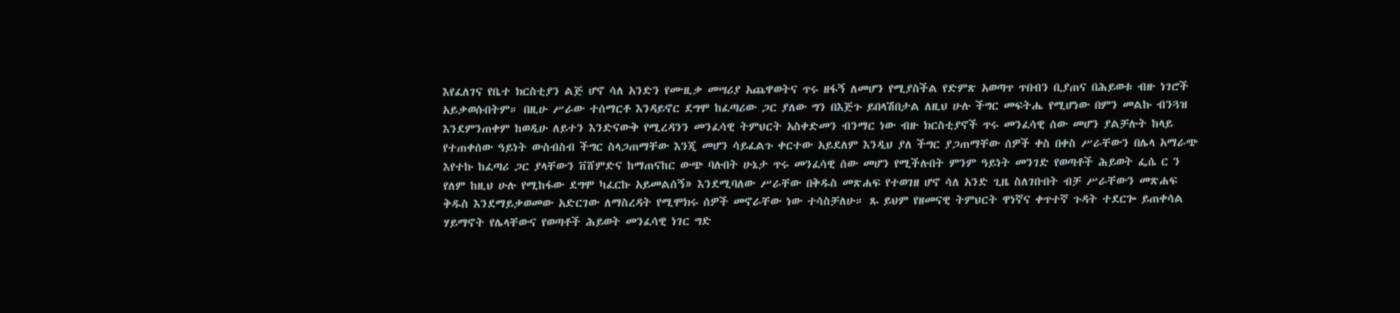እየፈለገና የቤተ ክርስቲያን ልጅ ሆኖ ሳለ አንድን የሙዚቃ መሣሪያ አጨዋወትና ጥሩ ዘፋኝ ለመሆን የሚያስችል የድምጽ አወጣጥ ጥበብን ቢያጠና በሕይወቱ ብዙ ነገሮች አይቃወሱበትም። በዚሁ ሥራው ተሰማርቶ እንዳይኖር ደግሞ ከፈጣሪው ጋር ያለው ግን በእጅጉ ይበላሽበታል ለዚህ ሁሉ ችግር መፍትሔ የሚሆነው በምን መልኩ ብንጓዝ እንደምንጠቀም ከወዲሁ ለይተን እንድናውቅ የሚረዳንን መንፈሳዊ ትምህርት አስቀድመን ብንማር ነው ብዙ ክርስቲያኖች ጥሩ መንፈሳዊ ሰው መሆን ያልቻሉት ከላይ የተጠቀሰው ዓይነት ውስብስብ ችግር ስላጋጠማቸው እንጂ መሆን ሳይፈልጉ ቀርተው አይደለም እንዲህ ያለ ችግር ያጋጠማቸው ሰዎች ቀስ በቀስ ሥራቸውን በሌላ አማራጭ እየተኩ ከፈጣሪ ጋር ያላቸውን ቨሸምድና ከማጠናከር ውጭ ባሉበት ሁኔታ ጥሩ መንፈሳዊ ሰው መሆን የሚችሉበት ምንም ዓይነት መንገድ የወጣቶች ሕይወት ፌሴ ር ን የለም ከዚህ ሁሉ የሚከፋው ደግሞ ካፈርኩ አይመልሰኝ» እንደሚባለው ሥራቸው በቅዱስ መጽሐፍ የተወገዘ ሆኖ ሳለ አንድ ጊዜ ስለገቡበት ብቻ ሥራቸውን መጽሐፍ ቅዱስ እንደማይቃወመው አድርገው ለማስረዳት የሚሞክሩ ሰዎች መኖራቸው ነው ተሳስቻለሁ። ጹ ይህም የዘመናዊ ትምህርት ዋነኛና ቀጥተኛ ጉዳት ተደርጐ ይጠቀሳል ሃይማኖት የሌላቸውና የወጣቶች ሕይወት መንፈሳዊ ነገር ግድ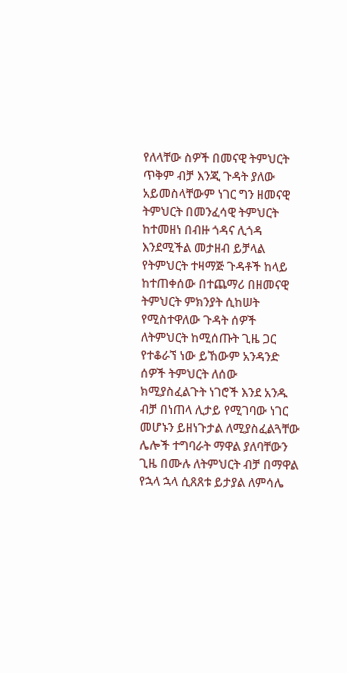የለላቸው ስዎች በመናዊ ትምህርት ጥቅም ብቻ እንጂ ጉዳት ያለው አይመስላቸውም ነገር ግን ዘመናዊ ትምህርት በመንፈሳዊ ትምህርት ከተመዘነ በብዙ ጎዳና ሊጎዳ እንደሚችል መታዘብ ይቻላል የትምህርት ተዛማጅ ጉዳቶች ከላይ ከተጠቀሰው በተጨማሪ በዘመናዊ ትምህርት ምክንያት ሲከሠት የሚስተዋለው ጉዳት ሰዎች ለትምህርት ከሚሰጡት ጊዜ ጋር የተቆራኘ ነው ይኸውም አንዳንድ ሰዎች ትምህርት ለሰው ክሚያስፈልጉት ነገሮች እንደ አንዱ ብቻ በነጠላ ሊታይ የሚገባው ነገር መሆኑን ይዘነጉታል ለሚያስፈልጓቸው ሌሎች ተግባራት ማዋል ያለባቸውን ጊዜ በሙሉ ለትምህርት ብቻ በማዋል የኋላ ኋላ ሲጸጸቱ ይታያል ለምሳሌ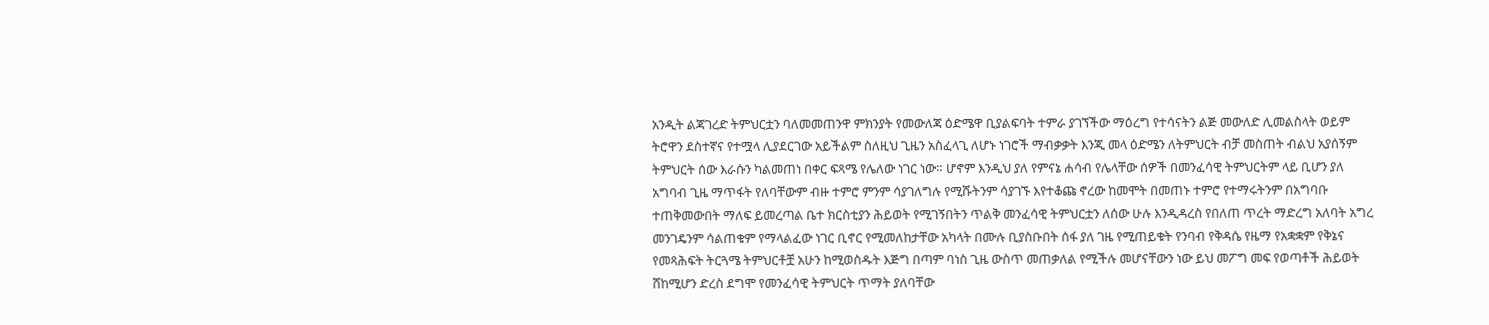አንዲት ልጃገረድ ትምህርቷን ባለመመጠንዋ ምክንያት የመውለጃ ዕድሜዋ ቢያልፍባት ተምራ ያገኘችው ማዕረግ የተሳናትን ልጅ መውለድ ሊመልስላት ወይም ትሮዋን ደስተኛና የተሟላ ሊያደርገው አይችልም ስለዚህ ጊዜን አስፈላጊ ለሆኑ ነገሮች ማብቃቃት እንጂ መላ ዕድሜን ለትምህርት ብቻ መስጠት ብልህ አያሰኝም ትምህርት ሰው እራሱን ካልመጠነ በቀር ፍጻሜ የሌለው ነገር ነው። ሆኖም እንዲህ ያለ የምናኔ ሐሳብ የሌላቸው ሰዎች በመንፈሳዊ ትምህርትም ላይ ቢሆን ያለ አግባብ ጊዜ ማጥፋት የለባቸውም ብዙ ተምሮ ምንም ሳያገለግሉ የሚሹትንም ሳያገኙ እየተቆጩ ኖረው ከመሞት በመጠኑ ተምሮ የተማሩትንም በአግባቡ ተጠቅመውበት ማለፍ ይመረጣል ቤተ ክርስቲያን ሕይወት የሚገኝበትን ጥልቅ መንፈሳዊ ትምህርቷን ለሰው ሁሉ እንዲዳረስ የበለጠ ጥረት ማድረግ አለባት አግረ መንገዴንም ሳልጠቁም የማላልፈው ነገር ቢኖር የሚመለከታቸው አካላት በሙሉ ቢያስቡበት ሰፋ ያለ ገዜ የሚጠይቁት የንባብ የቅዳሴ የዜማ የአቋቋም የቅኔና የመጻሕፍት ትርጓሜ ትምህርቶቿ አሁን ከሚወስዱት እጅግ በጣም ባነስ ጊዜ ውስጥ መጠቃለል የሚችሉ መሆናቸውን ነው ይህ መፖግ መፍ የወጣቶች ሕይወት ሸከሚሆን ድረስ ደግሞ የመንፈሳዊ ትምህርት ጥማት ያለባቸው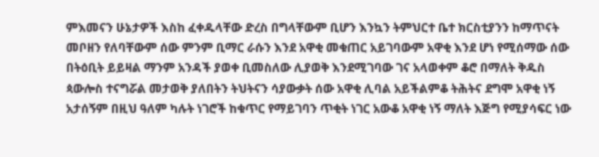ምእመናን ሁኔታዎች እስከ ፈቀዱላቸው ድረስ በግላቸውም ቢሆን እንኳን ትምህርተ ቤተ ክርስቲያንን ከማጥናት መቦዘን የለባቸውም ሰው ምንም ቢማር ራሱን እንደ አዋቂ መቁጠር አይገባውም አዋቂ እንደ ሆነ የሚሰማው ሰው በትዕቢት ይይዛል ማንም አንዳች ያወቀ ቢመስለው ሊያወቅ እንደሚገባው ገና አላወቀም ቆሮ በማለት ቅዱስ ጳውሎስ ተናግሯል መታወቅ ያለበትን ትህትናን ሳያውቃት ሰው አዋቂ ሊባል አይችልምቆ ትሕትና ደግሞ አዋቂ ነኝ አታሰኝም በዚህ ዓለም ካሉት ነገሮች ከቁጥር የማይገባን ጥቂት ነገር አውቆ አዋቂ ነኝ ማለት እጅግ የሚያሳፍር ነው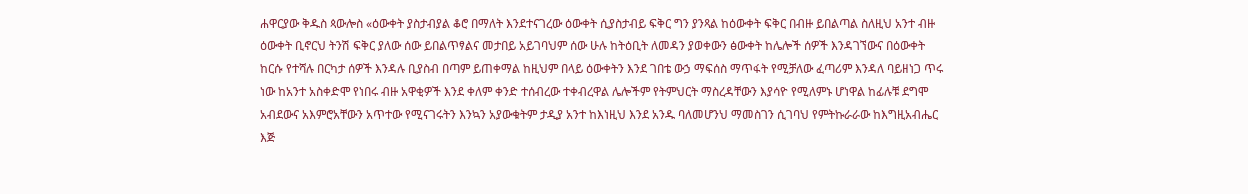ሐዋርያው ቅዱስ ጳውሎስ «ዕውቀት ያስታብያል ቆሮ በማለት እንደተናገረው ዕውቀት ሲያስታብይ ፍቅር ግን ያንጻል ከዕውቀት ፍቅር በብዙ ይበልጣል ስለዚህ አንተ ብዙ ዕውቀት ቢኖርህ ትንሽ ፍቅር ያለው ሰው ይበልጥፃልና መታበይ አይገባህም ሰው ሁሉ ከትዕቢት ለመዳን ያወቀውን ፅውቀት ከሌሎች ሰዎች እንዳገኘውና በዕውቀት ከርሱ የተሻሉ በርካታ ሰዎች እንዳሉ ቢያስብ በጣም ይጠቀማል ከዚህም በላይ ዕውቀትን እንደ ገበቴ ውኃ ማፍሰስ ማጥፋት የሚቻለው ፈጣሪም እንዳለ ባይዘነጋ ጥሩ ነው ከአንተ አስቀድሞ የነበሩ ብዙ አዋቂዎች እንደ ቀለም ቀንድ ተሰብረው ተቀብረዋል ሌሎችም የትምህርት ማስረዳቸውን እያሳዮ የሚለምኑ ሆነዋል ከፊሉቹ ደግሞ አብደውና አእምሮአቸውን አጥተው የሚናገሩትን እንኳን አያውቁትም ታዲያ አንተ ከእነዚህ እንደ አንዱ ባለመሆንህ ማመስገን ሲገባህ የምትኩራራው ከእግዚአብሔር እጅ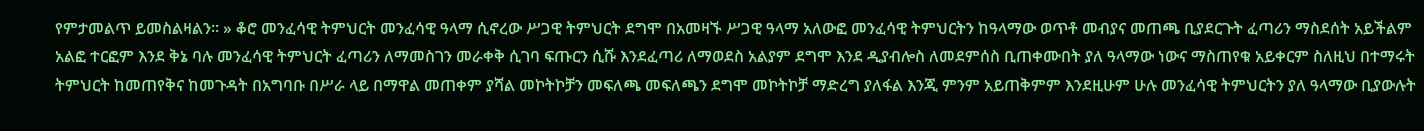የምታመልጥ ይመስልዛልን። » ቆሮ መንፈሳዊ ትምህርት መንፈሳዊ ዓላማ ሲኖረው ሥጋዊ ትምህርት ደግሞ በአመዛኙ ሥጋዊ ዓላማ አለውፎ መንፈሳዊ ትምህርትን ከዓላማው ወጥቶ መብያና መጠጫ ቢያደርጉት ፈጣሪን ማስደሰት አይችልም አልፎ ተርፎም እንደ ቅኔ ባሉ መንፈሳዊ ትምህርት ፈጣሪን ለማመስገን መራቀቅ ሲገባ ፍጡርን ሲሹ እንደፈጣሪ ለማወደስ አልያም ደግሞ እንደ ዲያብሎስ ለመደምሰስ ቢጠቀሙበት ያለ ዓላማው ነውና ማስጠየቁ አይቀርም ስለዚህ በተማሩት ትምህርት ከመጠየቅና ከመጉዳት በአግባቡ በሥራ ላይ በማዋል መጠቀም ያሻል መኮትኮቻን መፍለጫ መፍለጫን ደግሞ መኮትኮቻ ማድረግ ያለፋል እንጂ ምንም አይጠቅምም እንደዚሁም ሁሉ መንፈሳዊ ትምህርትን ያለ ዓላማው ቢያውሉት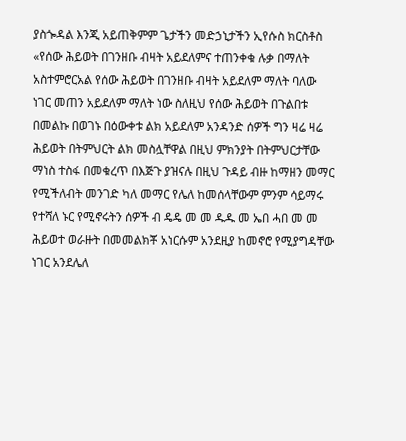ያስጐዳል እንጂ አይጠቅምም ጌታችን መድኃኒታችን ኢየሱስ ክርስቶስ «የሰው ሕይወት በገንዘቡ ብዛት አይደለምና ተጠንቀቁ ሉቃ በማለት አስተምሮርአል የሰው ሕይወት በገንዘቡ ብዛት አይደለም ማለት ባለው ነገር መጠን አይደለም ማለት ነው ስለዚህ የሰው ሕይወት በጉልበቱ በመልኩ በወገኑ በዕውቀቱ ልክ አይደለም አንዳንድ ሰዎች ግን ዛሬ ዛሬ ሕይወት በትምህርት ልክ መስሏቸዋል በዚህ ምክንያት በትምህርታቸው ማነስ ተስፋ በመቁረጥ በእጅጉ ያዝናሉ በዚህ ጉዳይ ብዙ ከማዘን መማር የሚችለብት መንገድ ካለ መማር የሌለ ከመሰላቸውም ምንም ሳይማሩ የተሻለ ኑር የሚኖሩትን ሰዎች ብ ዴዴ መ መ ዱዱ መ ኤበ ሓበ መ መ ሕይወተ ወራዙት በመመልክቾ አነርሱም አንደዚያ ከመኖሮ የሚያግዳቸው ነገር አንደሌለ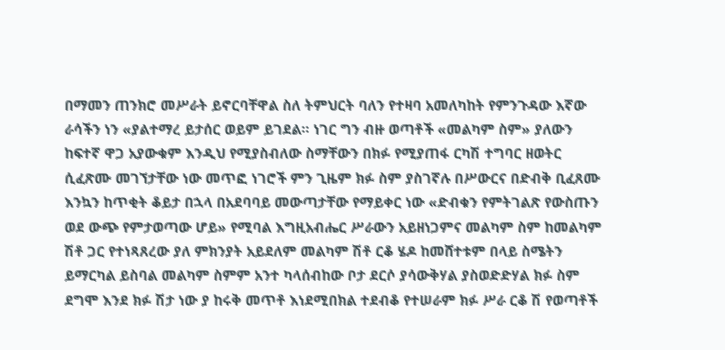በማመን ጠንክሮ መሥራት ይኖርባቸዋል ስለ ትምህርት ባለን የተዛባ አመለካከት የምንጉዳው እኛው ራሳችን ነን «ያልተማረ ይታሰር ወይም ይገደል። ነገር ግን ብዙ ወጣቶች «መልካም ስም» ያለውን ከፍተኛ ዋጋ አያውቁም እንዲህ የሚያስብለው ስማቸውን በክፉ የሚያጠፋ ርካሽ ተግባር ዘወትር ሲፈጽሙ መገኘታቸው ነው መጥፎ ነገሮች ምን ጊዜም ክፉ ስም ያስገኛሉ በሥውርና በድብቅ ቢፈጸሙ እንኳን ከጥቂት ቆይታ በኋላ በአደባባይ መውጣታቸው የማይቀር ነው «ድብቁን የምትገልጽ የውስጡን ወደ ውጭ የምታወጣው ሆይ» የሚባል እግዚአብሔር ሥራውን አይዘነጋምና መልካም ስም ከመልካም ሽቶ ጋር የተነጻጸረው ያለ ምክንያት አይደለም መልካም ሽቶ ርቆ ሄዶ ከመሸተቱም በላይ ስሜትን ይማርካል ይስባል መልካም ስምም አንተ ካላሰብከው ቦታ ደርሶ ያሳውቅሃል ያስወድድሃል ክፉ ስም ደግሞ እንደ ክፉ ሽታ ነው ያ ከሩቅ መጥቶ እነደሚበክል ተደብቆ የተሠራም ክፉ ሥራ ርቆ ሽ የወጣቶች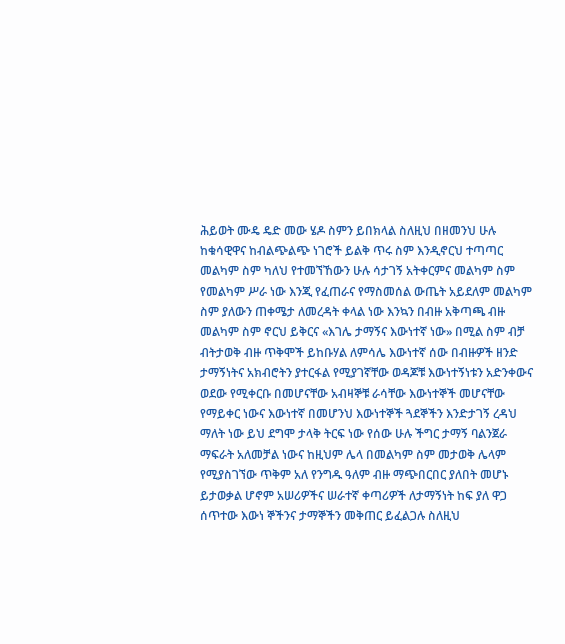ሕይወት ሙዴ ዴድ መው ሄዶ ስምን ይበክላል ስለዚህ በዘመንህ ሁሉ ከቁሳዊዋና ከብልጭልጭ ነገሮች ይልቅ ጥሩ ስም እንዲኖርህ ተጣጣር መልካም ስም ካለህ የተመኘኸውን ሁሉ ሳታገኝ አትቀርምና መልካም ስም የመልካም ሥራ ነው እንጂ የፈጠራና የማስመሰል ውጤት አይደለም መልካም ስም ያለውን ጠቀሜታ ለመረዳት ቀላል ነው እንኳን በብዙ አቅጣጫ ብዙ መልካም ስም ኖርህ ይቅርና «እገሌ ታማኝና እውነተኛ ነው» በሚል ስም ብቻ ብትታወቅ ብዙ ጥቅሞች ይከቡሃል ለምሳሌ እውነተኛ ሰው በብዙዎች ዘንድ ታማኝነትና አክብሮትን ያተርፋል የሚያገኛቸው ወዳጆቹ እውነተኝነቱን አድንቀውና ወደው የሚቀርቡ በመሆናቸው አብዛኞቹ ራሳቸው እውነተኞች መሆናቸው የማይቀር ነውና እውነተኛ በመሆንህ እውነተኞች ጓደኞችን እንድታገኝ ረዳህ ማለት ነው ይህ ደግሞ ታላቅ ትርፍ ነው የሰው ሁሉ ችግር ታማኝ ባልንጀራ ማፍራት አለመቻል ነውና ከዚህም ሌላ በመልካም ስም መታወቅ ሌላም የሚያስገኘው ጥቅም አለ የንግዱ ዓለም ብዙ ማጭበርበር ያለበት መሆኑ ይታወቃል ሆኖም አሠሪዎችና ሠራተኛ ቀጣሪዎች ለታማኝነት ከፍ ያለ ዋጋ ሰጥተው እውነ ኞችንና ታማኞችን መቅጠር ይፈልጋሉ ስለዚህ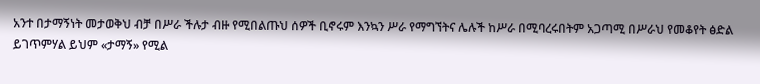አንተ በታማኝነት መታወቅህ ብቻ በሥራ ችሉታ ብዙ የሚበልጡህ ሰዎች ቢኖሩም እንኳን ሥራ የማግኘትና ሌሉች ከሥራ በሚባረሩበትም አጋጣሚ በሥራህ የመቆየት ፅድል ይገጥምሃል ይህም «ታማኝ» የሚል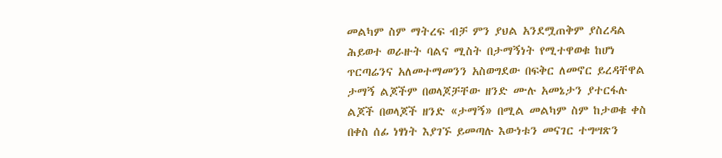መልካም ስም ማትረፍ ብቻ ምን ያህል አንደሟጠቅም ያስረዳል ሕይወተ ወራዙት ባልና ሚስት በታማኝነት የሚተዋወቁ ከሆነ ጥርጣሬንና አለመተማመንን አስወግደው በፍቅር ለመኖር ይረዳቸዋል ታማኝ ልጆችም በወላጆቻቸው ዘንድ ሙሉ አመኔታን ያተርፋሉ ልጆች በወላጆች ዘንድ «ታማኝ» በሚል መልካም ስም ከታወቁ ቀስ በቀስ ሰፊ ነፃነት እያገኙ ይመጣሉ እውነቱን መናገር ተግሣጽን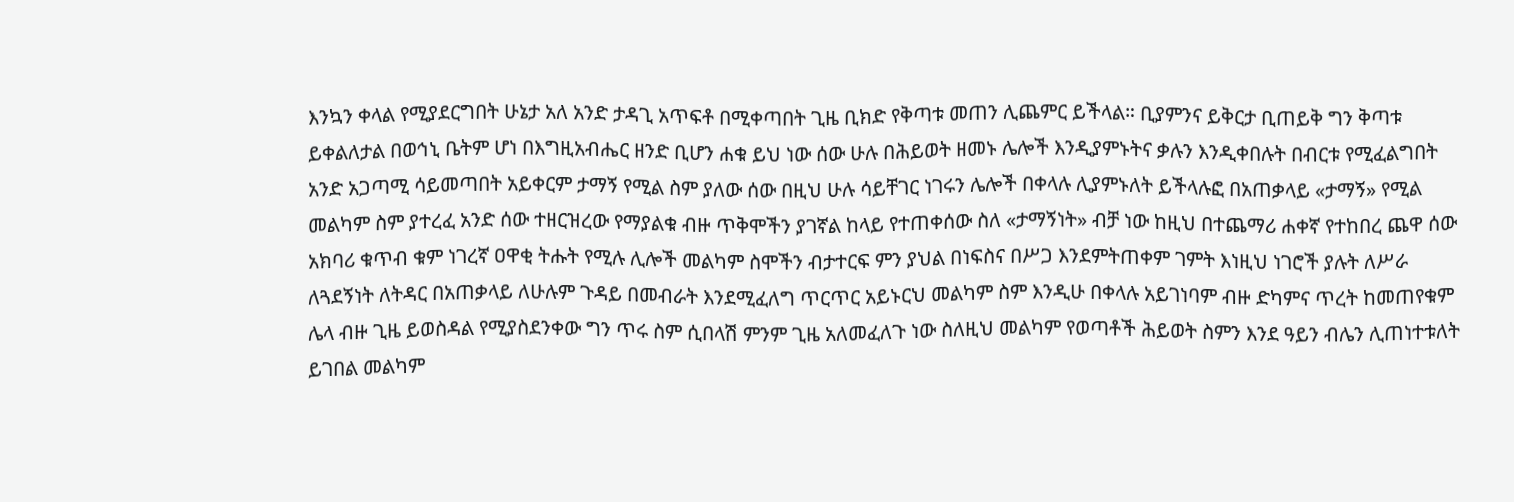እንኳን ቀላል የሚያደርግበት ሁኔታ አለ አንድ ታዳጊ አጥፍቶ በሚቀጣበት ጊዜ ቢክድ የቅጣቱ መጠን ሊጨምር ይችላል። ቢያምንና ይቅርታ ቢጠይቅ ግን ቅጣቱ ይቀልለታል በወኅኒ ቤትም ሆነ በእግዚአብሔር ዘንድ ቢሆን ሐቁ ይህ ነው ሰው ሁሉ በሕይወት ዘመኑ ሌሎች እንዲያምኑትና ቃሉን እንዲቀበሉት በብርቱ የሚፈልግበት አንድ አጋጣሚ ሳይመጣበት አይቀርም ታማኝ የሚል ስም ያለው ሰው በዚህ ሁሉ ሳይቸገር ነገሩን ሌሎች በቀላሉ ሊያምኑለት ይችላሉፎ በአጠቃላይ «ታማኝ» የሚል መልካም ስም ያተረፈ አንድ ሰው ተዘርዝረው የማያልቁ ብዙ ጥቅሞችን ያገኛል ከላይ የተጠቀሰው ስለ «ታማኝነት» ብቻ ነው ከዚህ በተጨማሪ ሐቀኛ የተከበረ ጨዋ ሰው አክባሪ ቁጥብ ቁም ነገረኛ ዐዋቂ ትሑት የሚሉ ሊሎች መልካም ስሞችን ብታተርፍ ምን ያህል በነፍስና በሥጋ እንደምትጠቀም ገምት እነዚህ ነገሮች ያሉት ለሥራ ለጓደኝነት ለትዳር በአጠቃላይ ለሁሉም ጉዳይ በመብራት እንደሚፈለግ ጥርጥር አይኑርህ መልካም ስም እንዲሁ በቀላሉ አይገነባም ብዙ ድካምና ጥረት ከመጠየቁም ሌላ ብዙ ጊዜ ይወስዳል የሚያስደንቀው ግን ጥሩ ስም ሲበላሽ ምንም ጊዜ አለመፈለጉ ነው ስለዚህ መልካም የወጣቶች ሕይወት ስምን እንደ ዓይን ብሌን ሊጠነተቱለት ይገበል መልካም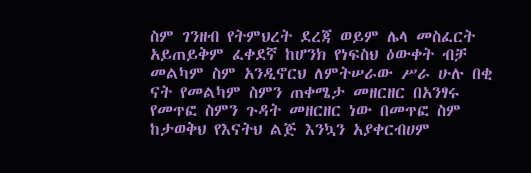ስም ገንዘብ የትምህረት ደረጃ ወይም ሌላ መስፈርት አይጠይቅም ፈቀደኛ ከሆንክ የነፍስህ ዕውቀት ብቻ መልካም ስም አንዲኖርህ ለምትሠራው ሥራ ሁሉ በቂ ናት የመልካም ስምን ጠቀሜታ መዘርዘር በአንፃሩ የመጥፎ ስምን ጉዳት መዘርዘር ነው በመጥፎ ስም ከታወቅህ የእናትህ ልጅ እንኳን አያቀርብሀም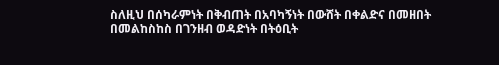ስለዚህ በሰካራምነት በቅብጠት በአባካኝነት በውሸት በቀልድና በመዘበት በመልከስከስ በገንዘብ ወዳድነት በትዕቢት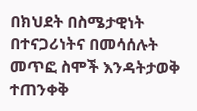በክህደት በስሜታዊነት በተናጋሪነትና በመሳሰሉት መጥፎ ስሞች እንዳትታወቅ ተጠንቀቅ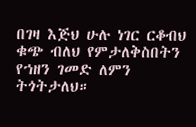በገዛ እጅህ ሁሉ ነገር ርቆብህ ቁጭ ብለህ የምታለቅስበትን የኀዘን ገመድ ለምን ትጎትታለህ።